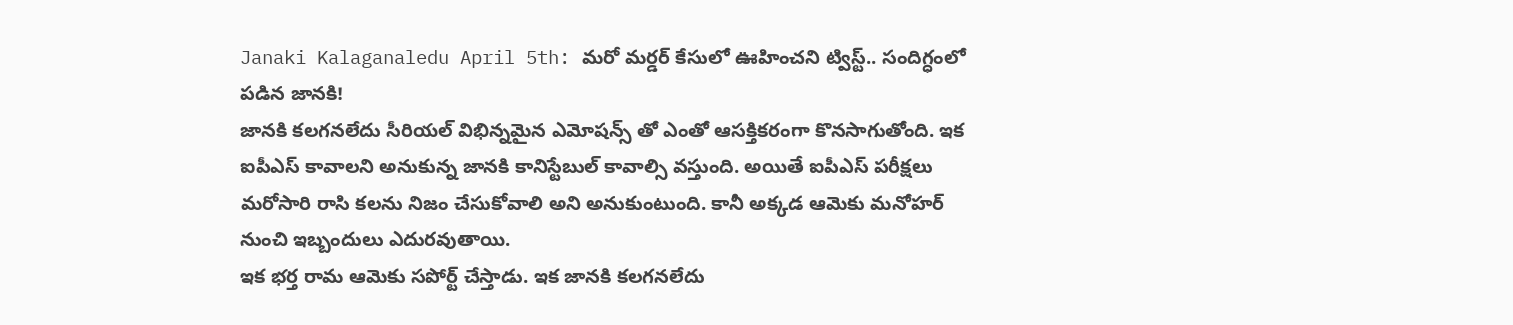Janaki Kalaganaledu April 5th: మరో మర్డర్ కేసులో ఊహించని ట్విస్ట్.. సందిగ్ధంలో పడిన జానకి!
జానకి కలగనలేదు సీరియల్ విభిన్నమైన ఎమోషన్స్ తో ఎంతో ఆసక్తికరంగా కొనసాగుతోంది. ఇక ఐపీఎస్ కావాలని అనుకున్న జానకి కానిస్టేబుల్ కావాల్సి వస్తుంది. అయితే ఐపీఎస్ పరీక్షలు మరోసారి రాసి కలను నిజం చేసుకోవాలి అని అనుకుంటుంది. కానీ అక్కడ ఆమెకు మనోహర్ నుంచి ఇబ్బందులు ఎదురవుతాయి.
ఇక భర్త రామ ఆమెకు సపోర్ట్ చేస్తాడు. ఇక జానకి కలగనలేదు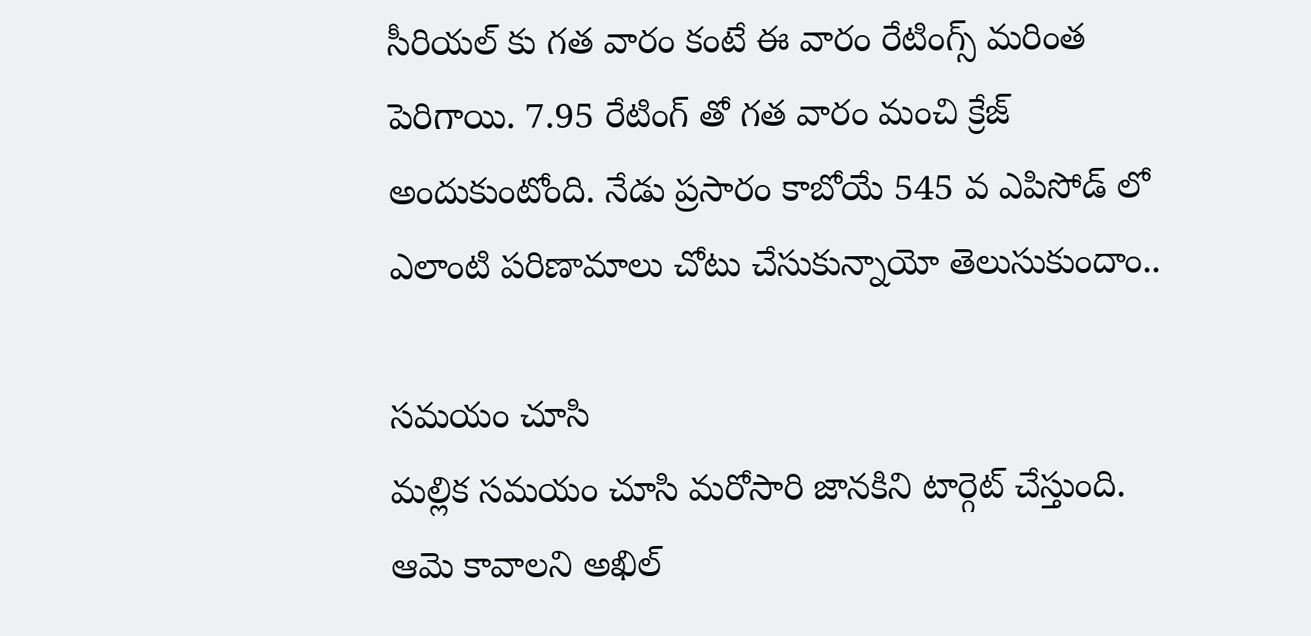సీరియల్ కు గత వారం కంటే ఈ వారం రేటింగ్స్ మరింత పెరిగాయి. 7.95 రేటింగ్ తో గత వారం మంచి క్రేజ్ అందుకుంటోంది. నేడు ప్రసారం కాబోయే 545 వ ఎపిసోడ్ లో ఎలాంటి పరిణామాలు చోటు చేసుకున్నాయో తెలుసుకుందాం..

సమయం చూసి
మల్లిక సమయం చూసి మరోసారి జానకిని టార్గెట్ చేస్తుంది. ఆమె కావాలని అఖిల్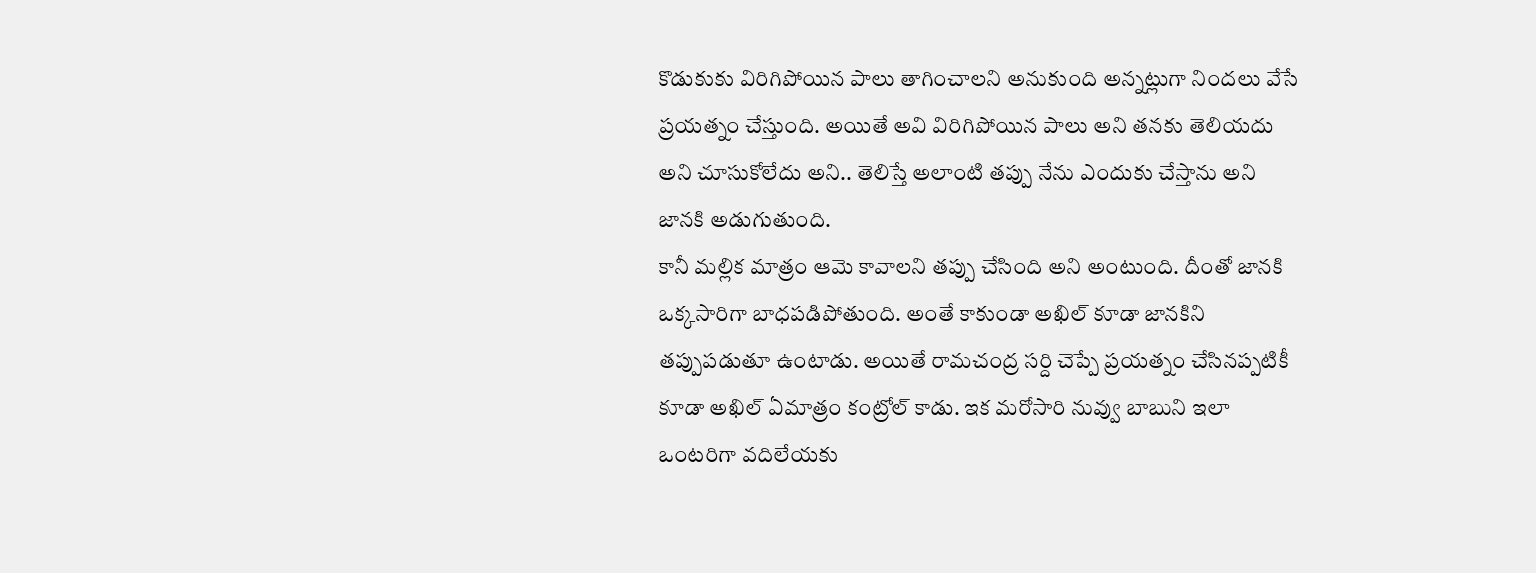కొడుకుకు విరిగిపోయిన పాలు తాగించాలని అనుకుంది అన్నట్లుగా నిందలు వేసే ప్రయత్నం చేస్తుంది. అయితే అవి విరిగిపోయిన పాలు అని తనకు తెలియదు అని చూసుకోలేదు అని.. తెలిస్తే అలాంటి తప్పు నేను ఎందుకు చేస్తాను అని జానకి అడుగుతుంది.
కానీ మల్లిక మాత్రం ఆమె కావాలని తప్పు చేసింది అని అంటుంది. దీంతో జానకి ఒక్కసారిగా బాధపడిపోతుంది. అంతే కాకుండా అఖిల్ కూడా జానకిని తప్పుపడుతూ ఉంటాడు. అయితే రామచంద్ర సర్ది చెప్పే ప్రయత్నం చేసినప్పటికీ కూడా అఖిల్ ఏమాత్రం కంట్రోల్ కాడు. ఇక మరోసారి నువ్వు బాబుని ఇలా ఒంటరిగా వదిలేయకు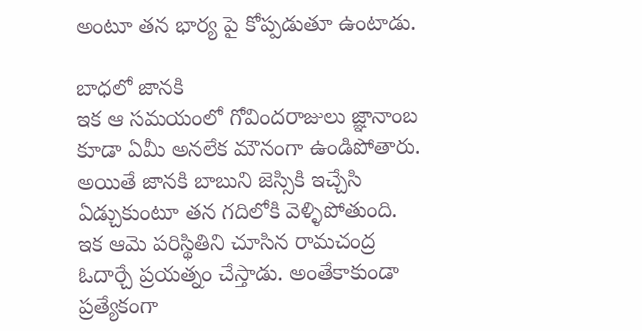అంటూ తన భార్య పై కోప్పడుతూ ఉంటాడు.

బాధలో జానకి
ఇక ఆ సమయంలో గోవిందరాజులు జ్ఞానాంబ కూడా ఏమీ అనలేక మౌనంగా ఉండిపోతారు. అయితే జానకి బాబుని జెస్సికి ఇచ్చేసి ఏడ్చుకుంటూ తన గదిలోకి వెళ్ళిపోతుంది. ఇక ఆమె పరిస్థితిని చూసిన రామచంద్ర ఓదార్చే ప్రయత్నం చేస్తాడు. అంతేకాకుండా ప్రత్యేకంగా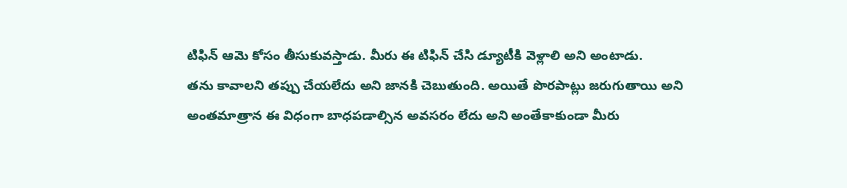టిఫిన్ ఆమె కోసం తీసుకువస్తాడు. మీరు ఈ టిఫిన్ చేసి డ్యూటీకి వెళ్లాలి అని అంటాడు.
తను కావాలని తప్పు చేయలేదు అని జానకి చెబుతుంది. అయితే పొరపాట్లు జరుగుతాయి అని అంతమాత్రాన ఈ విధంగా బాధపడాల్సిన అవసరం లేదు అని అంతేకాకుండా మీరు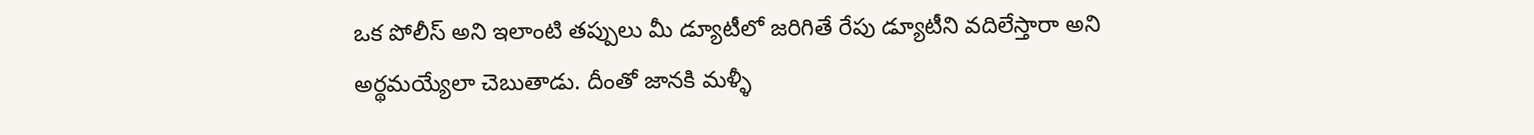ఒక పోలీస్ అని ఇలాంటి తప్పులు మీ డ్యూటీలో జరిగితే రేపు డ్యూటీని వదిలేస్తారా అని అర్థమయ్యేలా చెబుతాడు. దీంతో జానకి మళ్ళీ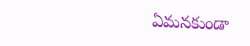ఏమనకుండా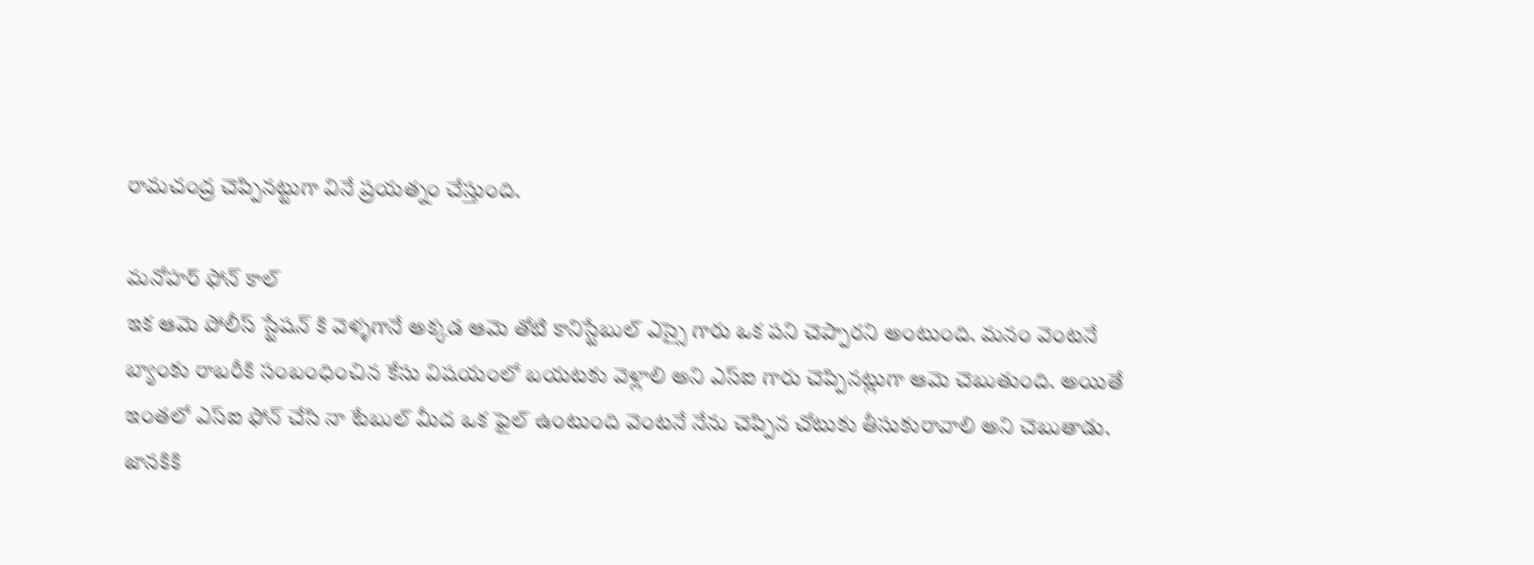రామచంద్ర చెప్పినట్టుగా వినే ప్రయత్నం చేస్తుంది.

మనోహర్ ఫోన్ కాల్
ఇక ఆమె పోలీస్ స్టేషన్ కి వెళ్ళగానే అక్కడ ఆమె తోటి కానిస్టేబుల్ ఎస్సై గారు ఒక పని చెప్పారని అంటుంది. మనం వెంటనే బ్యాంకు రాబరీకి సంబంధించిన కేసు విషయంలో బయటకు వెళ్లాలి అని ఎస్ఐ గారు చెప్పినట్లుగా ఆమె చెబుతుంది. అయితే ఇంతలో ఎస్ఐ ఫోన్ చేసి నా టేబుల్ మీద ఒక ఫైల్ ఉంటుంది వెంటనే నేను చెప్పిన చోటుకు తీసుకురావాలి అని చెబుతాడు. జానకికి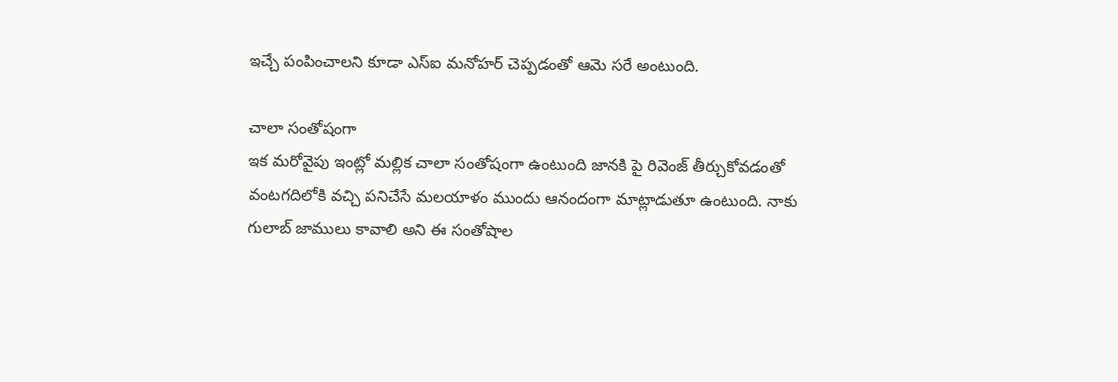ఇచ్చే పంపించాలని కూడా ఎస్ఐ మనోహర్ చెప్పడంతో ఆమె సరే అంటుంది.

చాలా సంతోషంగా
ఇక మరోవైపు ఇంట్లో మల్లిక చాలా సంతోషంగా ఉంటుంది జానకి పై రివెంజ్ తీర్చుకోవడంతో వంటగదిలోకి వచ్చి పనిచేసే మలయాళం ముందు ఆనందంగా మాట్లాడుతూ ఉంటుంది. నాకు గులాబ్ జాములు కావాలి అని ఈ సంతోషాల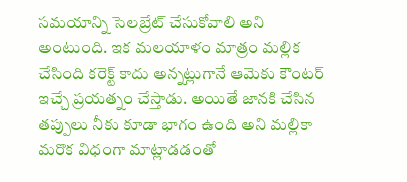సమయాన్ని సెలబ్రేట్ చేసుకోవాలి అని అంటుంది. ఇక మలయాళం మాత్రం మల్లిక చేసింది కరెక్ట్ కాదు అన్నట్లుగానే ఆమెకు కౌంటర్ ఇచ్చే ప్రయత్నం చేస్తాడు. అయితే జానకి చేసిన తప్పులు నీకు కూడా భాగం ఉంది అని మల్లికా మరొక విధంగా మాట్లాడడంతో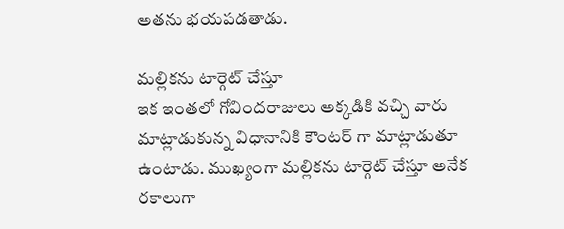అతను భయపడతాడు.

మల్లికను టార్గెట్ చేస్తూ
ఇక ఇంతలో గోవిందరాజులు అక్కడికి వచ్చి వారు మాట్లాడుకున్న విధానానికి కౌంటర్ గా మాట్లాడుతూ ఉంటాడు. ముఖ్యంగా మల్లికను టార్గెట్ చేస్తూ అనేక రకాలుగా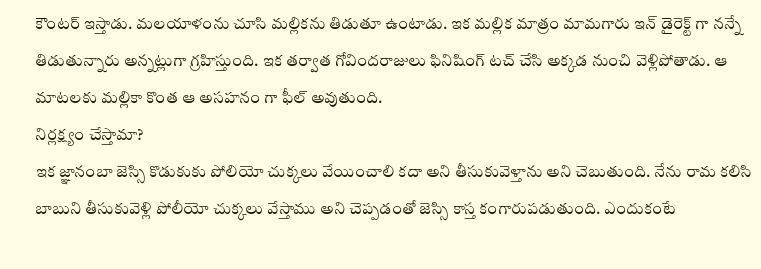కౌంటర్ ఇస్తాడు. మలయాళంను చూసి మల్లికను తిడుతూ ఉంటాడు. ఇక మల్లిక మాత్రం మామగారు ఇన్ డైరెక్ట్ గా నన్నే తిడుతున్నారు అన్నట్లుగా గ్రహిస్తుంది. ఇక తర్వాత గోవిందరాజులు ఫినిషింగ్ టచ్ చేసి అక్కడ నుంచి వెళ్లిపోతాడు. ఆ మాటలకు మల్లికా కొంత ఆ అసహనం గా ఫీల్ అవుతుంది.
నిర్లక్ష్యం చేస్తామా?
ఇక జ్ఞానంబా జెస్సి కొడుకుకు పోలియో చుక్కలు వేయించాలి కదా అని తీసుకువెళ్తాను అని చెబుతుంది. నేను రామ కలిసి బాబుని తీసుకువెళ్లి పోలీయో చుక్కలు వేస్తాము అని చెప్పడంతో జెస్సి కాస్త కంగారుపడుతుంది. ఎందుకంటే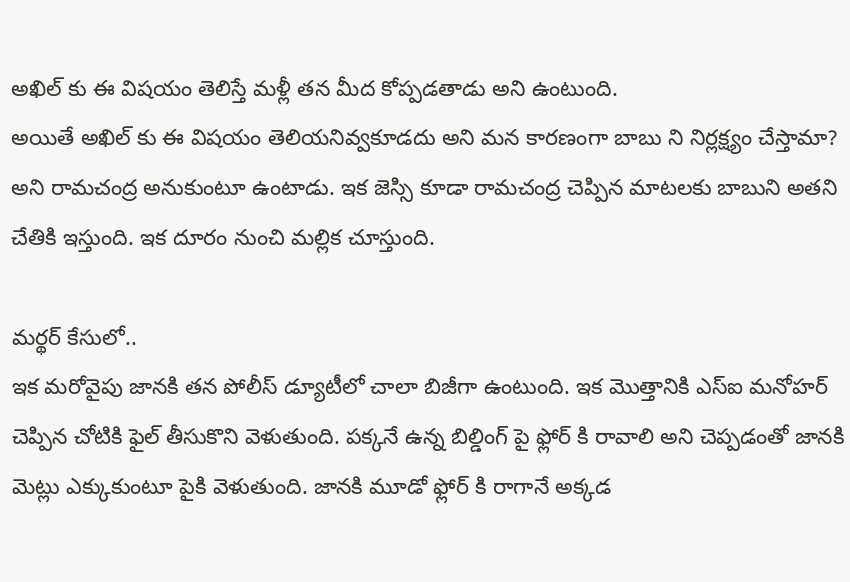అఖిల్ కు ఈ విషయం తెలిస్తే మళ్లీ తన మీద కోప్పడతాడు అని ఉంటుంది.
అయితే అఖిల్ కు ఈ విషయం తెలియనివ్వకూడదు అని మన కారణంగా బాబు ని నిర్లక్ష్యం చేస్తామా? అని రామచంద్ర అనుకుంటూ ఉంటాడు. ఇక జెస్సి కూడా రామచంద్ర చెప్పిన మాటలకు బాబుని అతని చేతికి ఇస్తుంది. ఇక దూరం నుంచి మల్లిక చూస్తుంది.

మర్థర్ కేసులో..
ఇక మరోవైపు జానకి తన పోలీస్ డ్యూటీలో చాలా బిజీగా ఉంటుంది. ఇక మొత్తానికి ఎస్ఐ మనోహర్ చెప్పిన చోటికి ఫైల్ తీసుకొని వెళుతుంది. పక్కనే ఉన్న బిల్డింగ్ పై ఫ్లోర్ కి రావాలి అని చెప్పడంతో జానకి మెట్లు ఎక్కుకుంటూ పైకి వెళుతుంది. జానకి మూడో ఫ్లోర్ కి రాగానే అక్కడ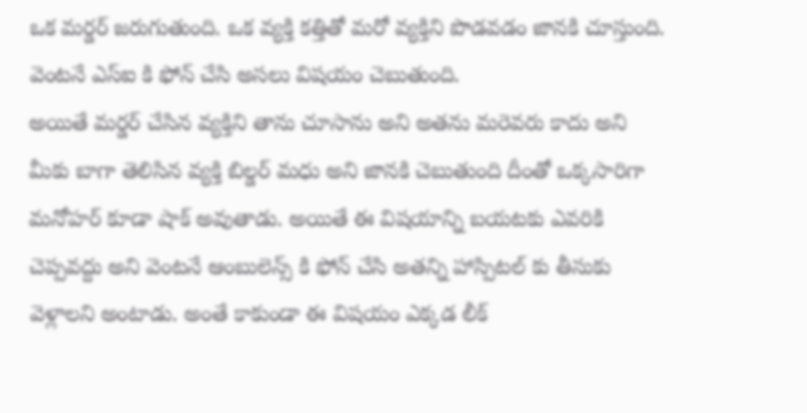ఒక మర్డర్ జరుగుతుంది. ఒక వ్యక్తి కత్తితో మరో వ్యక్తిని పొడవడం జానకి చూస్తుంది. వెంటనే ఎస్ఐ కి ఫోన్ చేసి అసలు విషయం చెబుతుంది.
అయితే మర్డర్ చేసిన వ్యక్తిని తాను చూసాను అని అతను మరెవరు కాదు అని మీకు బాగా తెలిసిన వ్యక్తి బిల్డర్ మధు అని జానకి చెబుతుంది దీంతో ఒక్కసారిగా మనోహర్ కూడా షాక్ అవుతాడు. అయితే ఈ విషయాన్ని బయటకు ఎవరికి చెప్పవద్దు అని వెంటనే ఆంబులెన్స్ కి ఫోన్ చేసి అతన్ని హాస్పిటల్ కు తీసుకు వెళ్లాలని అంటాడు. అంతే కాకుండా ఈ విషయం ఎక్కడ లీక్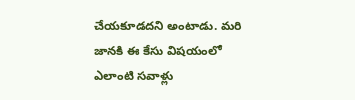చేయకూడదని అంటాడు. మరి జానకి ఈ కేసు విషయంలో ఎలాంటి సవాళ్లు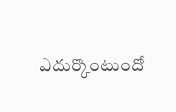ఎదుర్కొంటుందో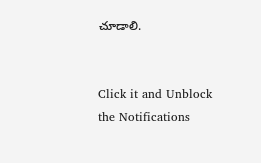చూడాలి.


Click it and Unblock the Notifications